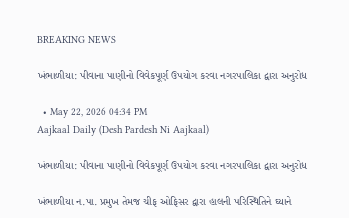BREAKING NEWS

ખંભાળીયા: પીવાના પાણીનો વિવેકપૂર્ણ ઉપયોગ કરવા નગરપાલિકા દ્વારા અનુરોધ

  • May 22, 2026 04:34 PM
Aajkaal Daily (Desh Pardesh Ni Aajkaal)

ખંભાળીયા: પીવાના પાણીનો વિવેકપૂર્ણ ઉપયોગ કરવા નગરપાલિકા દ્વારા અનુરોધ

ખંભાળીયા ન.પા. પ્રમુખ તેમજ ચીફ ઓફિસર દ્વારા હાલની પરિસ્થિતિને ઘ્યાને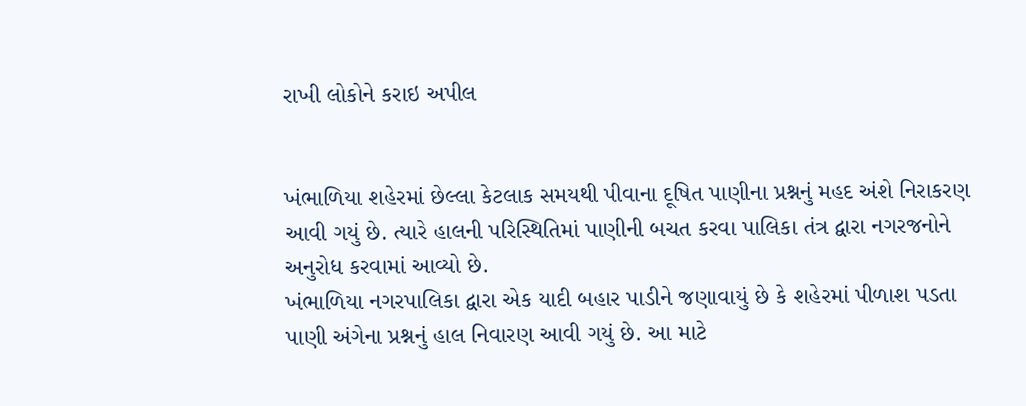રાખી લોકોને કરાઇ અપીલ


ખંભાળિયા શહેરમાં છેલ્લા કેટલાક સમયથી પીવાના દૂષિત પાણીના પ્રશ્નનું મહદ અંશે નિરાકરણ આવી ગયું છે. ત્યારે હાલની પરિસ્થિતિમાં પાણીની બચત કરવા પાલિકા તંત્ર દ્વારા નગરજનોને અનુરોધ કરવામાં આવ્યો છે.
ખંભાળિયા નગરપાલિકા દ્વારા એક યાદી બહાર પાડીને જણાવાયું છે કે શહેરમાં પીળાશ પડતા પાણી અંગેના પ્રશ્નનું હાલ નિવારણ આવી ગયું છે. આ માટે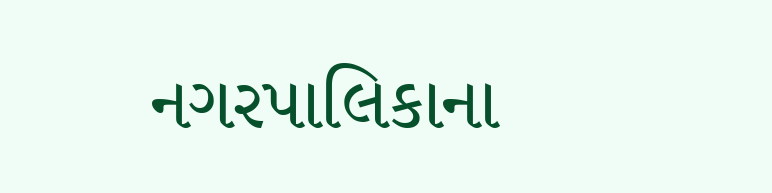નગરપાલિકાના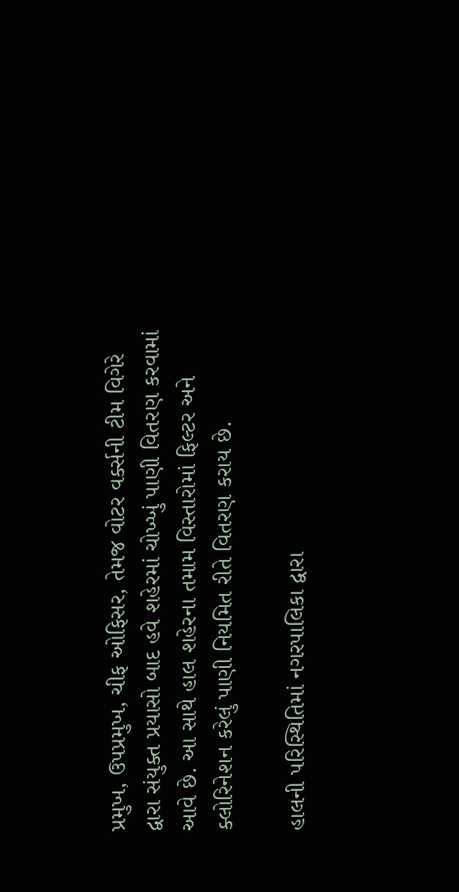પ્રમુખ, ઉપપ્રમુખ, ચીફ ઓફિસર, તેમજ વોટર વર્ક્સની ટીમ વિગેરે દ્વારા સંયુક્ત પ્રયાસો બાદ હવે શહેરમાં ચોખ્ખું પાણી વિતરણ કરવામાં આવે છે. આ સાથે હાલ શહેરના તમામ વિસ્તારોમાં ફિલ્ટર અને ક્લોરિનેશન કરેલું પાણી નિયમિત રીતે વિતરણ કરાય છે.

હાલની પરિસ્થિતિમાં નગરપાલિકા દ્વારા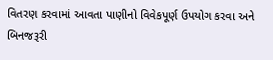વિતરણ કરવામાં આવતા પાણીનો વિવેકપૂર્ણ ઉપયોગ કરવા અને બિનજરૂરી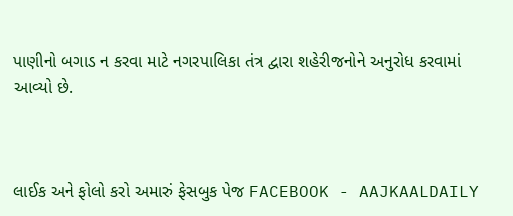પાણીનો બગાડ ન કરવા માટે નગરપાલિકા તંત્ર દ્વારા શહેરીજનોને અનુરોધ કરવામાં આવ્યો છે.



લાઈક અને ફોલો કરો અમારું ફેસબુક પેજ FACEBOOK - AAJKAALDAILY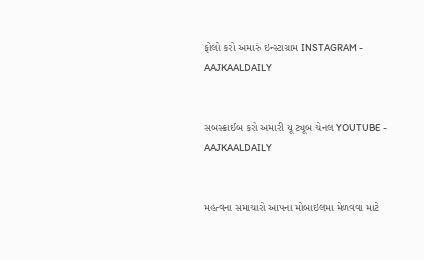ફોલો કરો અમારું ઇન્સ્ટાગ્રામ INSTAGRAM - AAJKAALDAILY


સબસ્ક્રાઈબ કરો અમારી યૂ ટ્યૂબ ચેનલ YOUTUBE - AAJKAALDAILY


મહત્વના સમાચારો આપના મોબાઇલમા મેળવવા માટે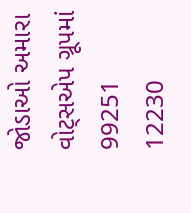જોડાઓ અમારા વોટ્સએપ ગ્રૂપમાં  99251 12230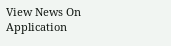View News On Application